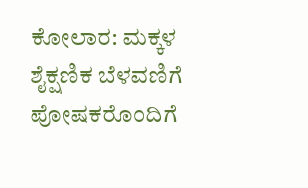ಕೋಲಾರ: ಮಕ್ಕಳ ಶೈಕ್ಷಣಿಕ ಬೆಳವಣಿಗೆ ಪೋಷಕರೊಂದಿಗೆ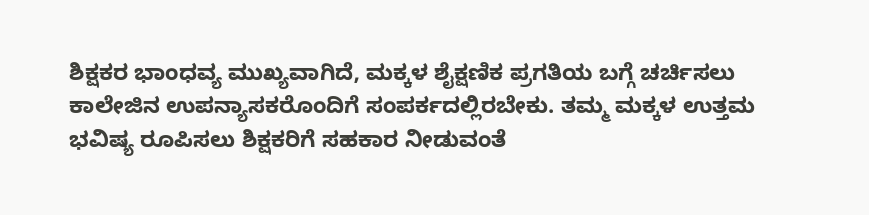ಶಿಕ್ಷಕರ ಭಾಂಧವ್ಯ ಮುಖ್ಯವಾಗಿದೆ, ಮಕ್ಕಳ ಶೈಕ್ಷಣಿಕ ಪ್ರಗತಿಯ ಬಗ್ಗೆ ಚರ್ಚಿಸಲು ಕಾಲೇಜಿನ ಉಪನ್ಯಾಸಕರೊಂದಿಗೆ ಸಂಪರ್ಕದಲ್ಲಿರಬೇಕು. ತಮ್ಮ ಮಕ್ಕಳ ಉತ್ತಮ ಭವಿಷ್ಯ ರೂಪಿಸಲು ಶಿಕ್ಷಕರಿಗೆ ಸಹಕಾರ ನೀಡುವಂತೆ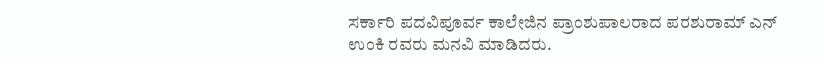ಸರ್ಕಾರಿ ಪದವಿಪೂರ್ವ ಕಾಲೇಜಿನ ಪ್ರಾಂಶುಪಾಲರಾದ ಪರಶುರಾಮ್ ಎನ್ ಉಂಕಿ ರವರು ಮನವಿ ಮಾಡಿದರು.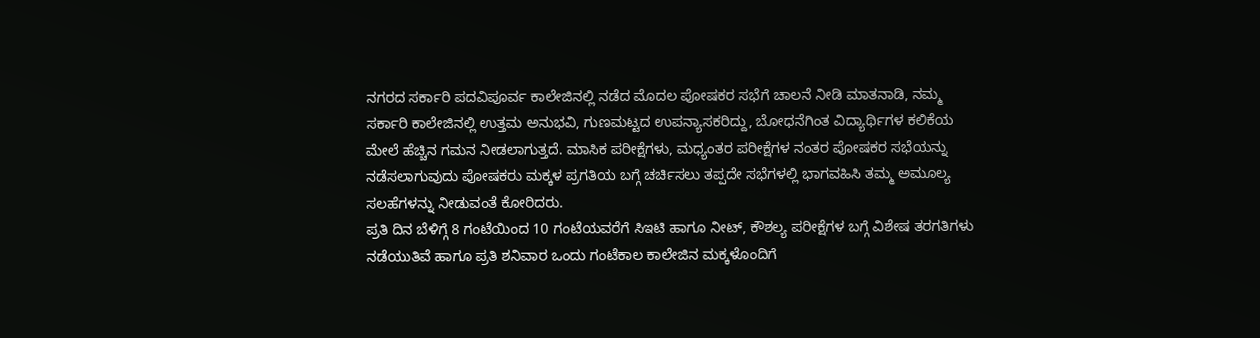ನಗರದ ಸರ್ಕಾರಿ ಪದವಿಪೂರ್ವ ಕಾಲೇಜಿನಲ್ಲಿ ನಡೆದ ಮೊದಲ ಪೋಷಕರ ಸಭೆಗೆ ಚಾಲನೆ ನೀಡಿ ಮಾತನಾಡಿ, ನಮ್ಮ ಸರ್ಕಾರಿ ಕಾಲೇಜಿನಲ್ಲಿ ಉತ್ತಮ ಅನುಭವಿ, ಗುಣಮಟ್ಟದ ಉಪನ್ಯಾಸಕರಿದ್ದು, ಬೋಧನೆಗಿಂತ ವಿದ್ಯಾರ್ಥಿಗಳ ಕಲಿಕೆಯ ಮೇಲೆ ಹೆಚ್ಚಿನ ಗಮನ ನೀಡಲಾಗುತ್ತದೆ. ಮಾಸಿಕ ಪರೀಕ್ಷೆಗಳು, ಮಧ್ಯಂತರ ಪರೀಕ್ಷೆಗಳ ನಂತರ ಪೋಷಕರ ಸಭೆಯನ್ನು ನಡೆಸಲಾಗುವುದು ಪೋಷಕರು ಮಕ್ಕಳ ಪ್ರಗತಿಯ ಬಗ್ಗೆ ಚರ್ಚಿಸಲು ತಪ್ಪದೇ ಸಭೆಗಳಲ್ಲಿ ಭಾಗವಹಿಸಿ ತಮ್ಮ ಅಮೂಲ್ಯ ಸಲಹೆಗಳನ್ನು ನೀಡುವಂತೆ ಕೋರಿದರು.
ಪ್ರತಿ ದಿನ ಬೆಳಿಗ್ಗೆ 8 ಗಂಟೆಯಿಂದ 10 ಗಂಟೆಯವರೆಗೆ ಸಿಇಟಿ ಹಾಗೂ ನೀಟ್, ಕೌಶಲ್ಯ ಪರೀಕ್ಷೆಗಳ ಬಗ್ಗೆ ವಿಶೇಷ ತರಗತಿಗಳು ನಡೆಯುತಿವೆ ಹಾಗೂ ಪ್ರತಿ ಶನಿವಾರ ಒಂದು ಗಂಟೆಕಾಲ ಕಾಲೇಜಿನ ಮಕ್ಕಳೊಂದಿಗೆ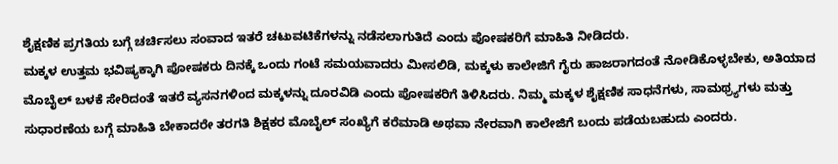ಶೈಕ್ಷಣಿಕ ಪ್ರಗತಿಯ ಬಗ್ಗೆ ಚರ್ಚಿಸಲು ಸಂವಾದ ಇತರೆ ಚಟುವಟಿಕೆಗಳನ್ನು ನಡೆಸಲಾಗುತಿದೆ ಎಂದು ಪೋಷಕರಿಗೆ ಮಾಹಿತಿ ನೀಡಿದರು.
ಮಕ್ಕಳ ಉತ್ತಮ ಭವಿಷ್ಯಕ್ಕಾಗಿ ಪೋಷಕರು ದಿನಕ್ಕೆ ಒಂದು ಗಂಟೆ ಸಮಯವಾದರು ಮೀಸಲಿಡಿ, ಮಕ್ಕಳು ಕಾಲೇಜಿಗೆ ಗೈರು ಹಾಜರಾಗದಂತೆ ನೋಡಿಕೊಳ್ಳಬೇಕು, ಅತಿಯಾದ ಮೊಬೈಲ್ ಬಳಕೆ ಸೇರಿದಂತೆ ಇತರೆ ವ್ಯಸನಗಳಿಂದ ಮಕ್ಕಳನ್ನು ದೂರವಿಡಿ ಎಂದು ಪೋಷಕರಿಗೆ ತಿಳಿಸಿದರು. ನಿಮ್ಮ ಮಕ್ಕಳ ಶೈಕ್ಷಣಿಕ ಸಾಧನೆಗಳು, ಸಾಮಥ್ರ್ಯಗಳು ಮತ್ತು ಸುಧಾರಣೆಯ ಬಗ್ಗೆ ಮಾಹಿತಿ ಬೇಕಾದರೇ ತರಗತಿ ಶಿಕ್ಷಕರ ಮೊಬೈಲ್ ಸಂಖ್ಯೆಗೆ ಕರೆಮಾಡಿ ಅಥವಾ ನೇರವಾಗಿ ಕಾಲೇಜಿಗೆ ಬಂದು ಪಡೆಯಬಹುದು ಎಂದರು.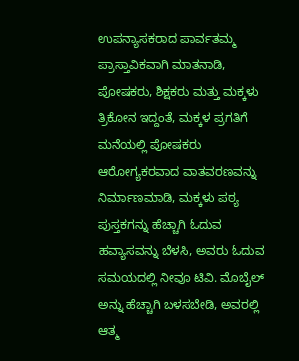ಉಪನ್ಯಾಸಕರಾದ ಪಾರ್ವತಮ್ಮ ಪ್ರಾಸ್ತಾವಿಕವಾಗಿ ಮಾತನಾಡಿ, ಪೋಷಕರು, ಶಿಕ್ಷಕರು ಮತ್ತು ಮಕ್ಕಳು ತ್ರಿಕೋನ ಇದ್ದಂತೆ, ಮಕ್ಕಳ ಪ್ರಗತಿಗೆ ಮನೆಯಲ್ಲಿ ಪೋಷಕರು ಆರೋಗ್ಯಕರವಾದ ವಾತವರಣವನ್ನು ನಿರ್ಮಾಣಮಾಡಿ, ಮಕ್ಕಳು ಪಠ್ಯ ಪುಸ್ತಕಗನ್ನು ಹೆಚ್ಚಾಗಿ ಓದುವ ಹವ್ಯಾಸವನ್ನು ಬೆಳಸಿ, ಅವರು ಓದುವ ಸಮಯದಲ್ಲಿ ನೀವೂ ಟಿವಿ. ಮೊಬೈಲ್ ಅನ್ನು ಹೆಚ್ಚಾಗಿ ಬಳಸಬೇಡಿ, ಅವರಲ್ಲಿ ಆತ್ಮ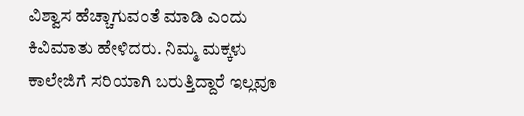ವಿಶ್ವಾಸ ಹೆಚ್ಚಾಗುವಂತೆ ಮಾಡಿ ಎಂದು ಕಿವಿಮಾತು ಹೇಳಿದರು. ನಿಮ್ಮ ಮಕ್ಕಳು ಕಾಲೇಜಿಗೆ ಸರಿಯಾಗಿ ಬರುತ್ತಿದ್ದಾರೆ ಇಲ್ಲವೂ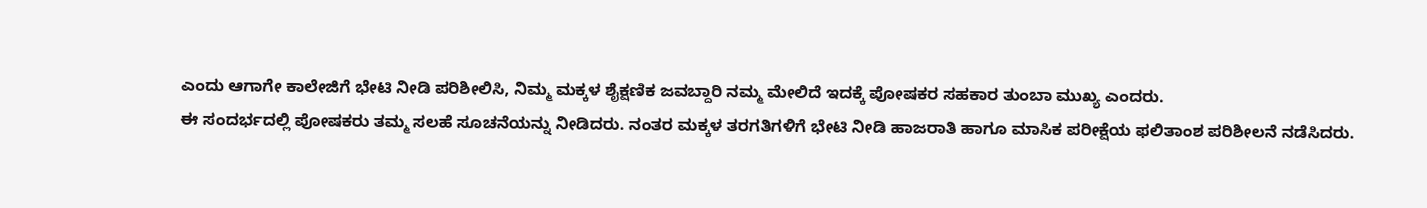ಎಂದು ಆಗಾಗೇ ಕಾಲೇಜಿಗೆ ಭೇಟಿ ನೀಡಿ ಪರಿಶೀಲಿಸಿ, ನಿಮ್ಮ ಮಕ್ಕಳ ಶೈಕ್ಷಣಿಕ ಜವಬ್ದಾರಿ ನಮ್ಮ ಮೇಲಿದೆ ಇದಕ್ಕೆ ಪೋಷಕರ ಸಹಕಾರ ತುಂಬಾ ಮುಖ್ಯ ಎಂದರು.
ಈ ಸಂದರ್ಭದಲ್ಲಿ ಪೋಷಕರು ತಮ್ಮ ಸಲಹೆ ಸೂಚನೆಯನ್ನು ನೀಡಿದರು. ನಂತರ ಮಕ್ಕಳ ತರಗತಿಗಳಿಗೆ ಭೇಟಿ ನೀಡಿ ಹಾಜರಾತಿ ಹಾಗೂ ಮಾಸಿಕ ಪರೀಕ್ಷೆಯ ಫಲಿತಾಂಶ ಪರಿಶೀಲನೆ ನಡೆಸಿದರು.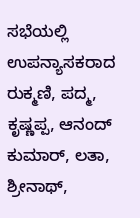ಸಭೆಯಲ್ಲಿ ಉಪನ್ಯಾಸಕರಾದ ರುಕ್ಮಣಿ, ಪದ್ಮ, ಕೃಷ್ಣಪ್ಪ, ಆನಂದ್ ಕುಮಾರ್, ಲತಾ, ಶ್ರೀನಾಥ್,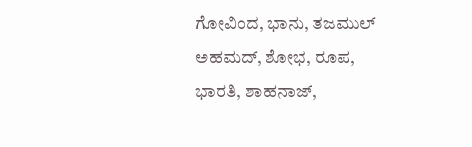ಗೋವಿಂದ, ಭಾನು, ತಜಮುಲ್ ಅಹಮದ್, ಶೋಭ, ರೂಪ, ಭಾರತಿ, ಶಾಹನಾಜ್,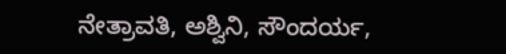ನೇತ್ರಾವತಿ, ಅಶ್ವಿನಿ, ಸೌಂದರ್ಯ,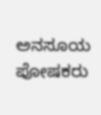ಅನಸೂಯ ಪೋಷಕರು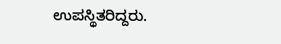ಉಪಸ್ಥಿತರಿದ್ದರು.